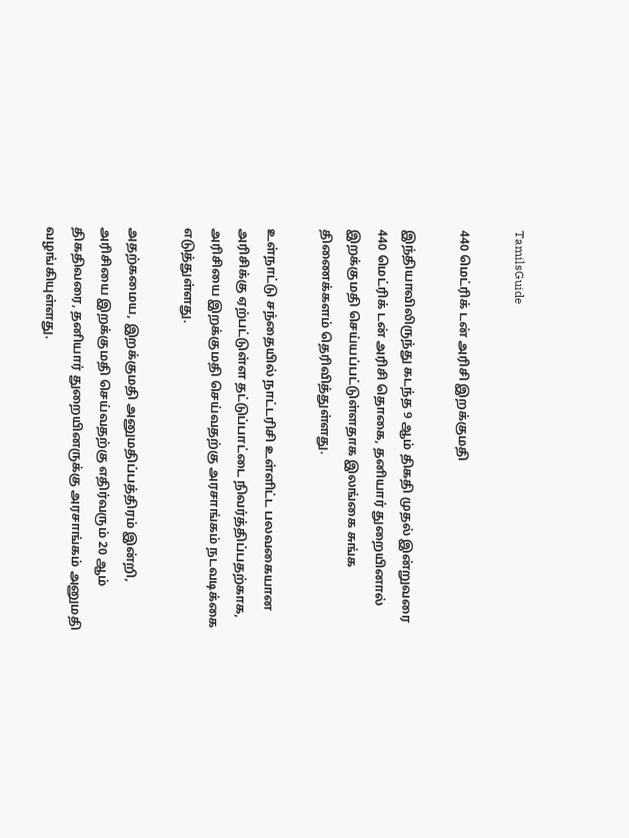TamilsGuide

440 மெட்ரிக் டன் அரிசி இறக்குமதி

இந்தியாவிலிருந்து கடந்த 9 ஆம் திகதி முதல் இன்றுவரை 440 மெட்ரிக் டன் அரிசி தொகை, தனியார் துறையினால் இறக்குமதி செய்யப்பட்டுள்ளதாக இலங்கை சுங்க திணைக்களம் தெரிவித்துள்ளது.

உள்நாட்டு சந்தையில் நாட்டரிசி உள்ளிட்ட பலவகையான அரிசிக்கு ஏற்பட்டுள்ள தட்டுப்பாட்டை நிவர்த்திப்பதற்காக, அரிசியை இறக்குமதி செய்வதற்கு அரசாங்கம் நடவடிக்கை எடுத்துள்ளது.

அதற்கமைய, இறக்குமதி அனுமதிப்பத்திரம் இன்றி, அரிசியை இறக்குமதி செய்வதற்கு எதிர்வரும் 20 ஆம் திகதிவரை, தனியார் துறையினருக்கு அரசாங்கம் அனுமதி வழங்கியுள்ளது.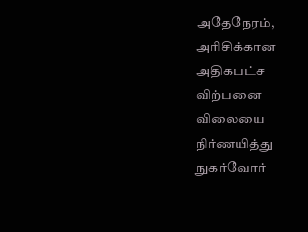அதேநேரம், அரிசிக்கான அதிகபட்ச விற்பனை விலையை நிர்ணயித்து நுகர்வோர்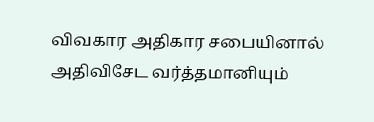விவகார அதிகார சபையினால் அதிவிசேட வர்த்தமானியும்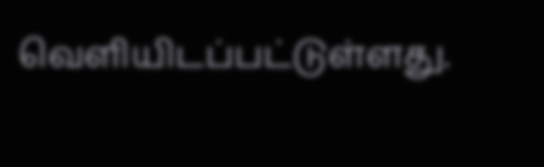வெளியிடப்பட்டுள்ளது.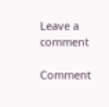Leave a comment

Comment